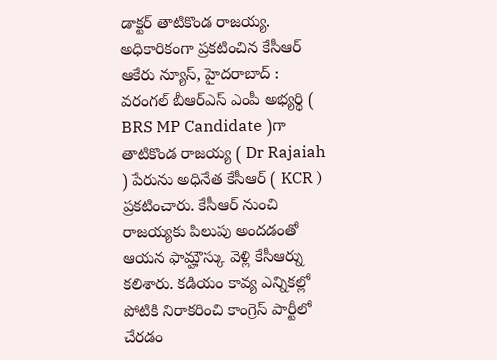డాక్టర్ తాటికొండ రాజయ్య.
అధికారికంగా ప్రకటించిన కేసీఆర్
ఆకేరు న్యూస్, హైదరాబాద్ :
వరంగల్ బీఆర్ఎస్ ఎంపీ అభ్యర్థి ( BRS MP Candidate )గా తాటికొండ రాజయ్య ( Dr Rajaiah ) పేరును అధినేత కేసీఆర్ ( KCR ) ప్రకటించారు. కేసీఆర్ నుంచి రాజయ్యకు పిలుపు అందడంతో ఆయన ఫామ్హౌస్కు వెళ్లి కేసీఆర్ను కలిశారు. కడియం కావ్య ఎన్నికల్లో పోటికి నిరాకరించి కాంగ్రెస్ పార్టీలో చేరడం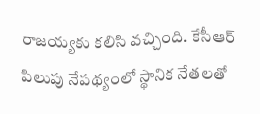రాజయ్యకు కలిసి వచ్చింది. కేసీఆర్ పిలుపు నేపథ్యంలో స్థానిక నేతలతో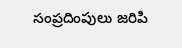సంప్రదింపులు జరిపి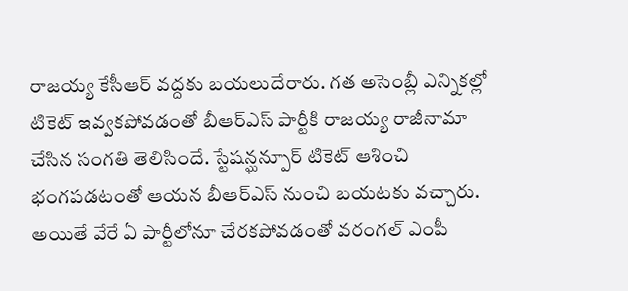రాజయ్య కేసీఆర్ వద్దకు బయలుదేరారు. గత అసెంబ్లీ ఎన్నికల్లో టికెట్ ఇవ్వకపోవడంతో బీఆర్ఎస్ పార్టీకి రాజయ్య రాజీనామా చేసిన సంగతి తెలిసిందే. స్టేషన్ఘన్పూర్ టికెట్ ఆశించి భంగపడటంతో ఆయన బీఆర్ఎస్ నుంచి బయటకు వచ్చారు. అయితే వేరే ఏ పార్టీలోనూ చేరకపోవడంతో వరంగల్ ఎంపీ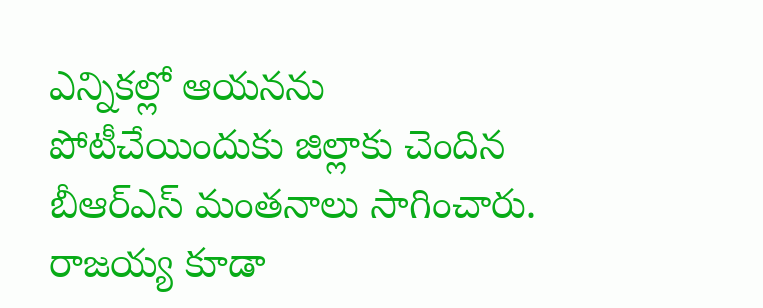ఎన్నికల్లో ఆయనను పోటీచేయిందుకు జిల్లాకు చెందిన బీఆర్ఎస్ మంతనాలు సాగించారు. రాజయ్య కూడా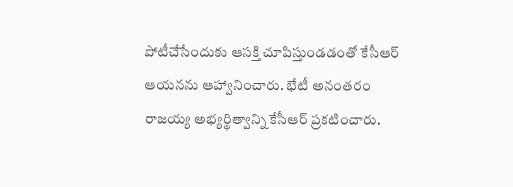పోటీచేసేందుకు ఆసక్తి చూపిస్తుండడంతో కేసీఆర్ ఆయనను ఆహ్వానించారు. భేటీ అనంతరం రాజయ్య అభ్యర్థిత్వాన్ని కేసీఆర్ ప్రకటించారు.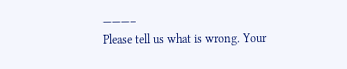———–
Please tell us what is wrong. Your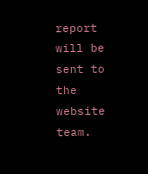report will be sent to the website team.